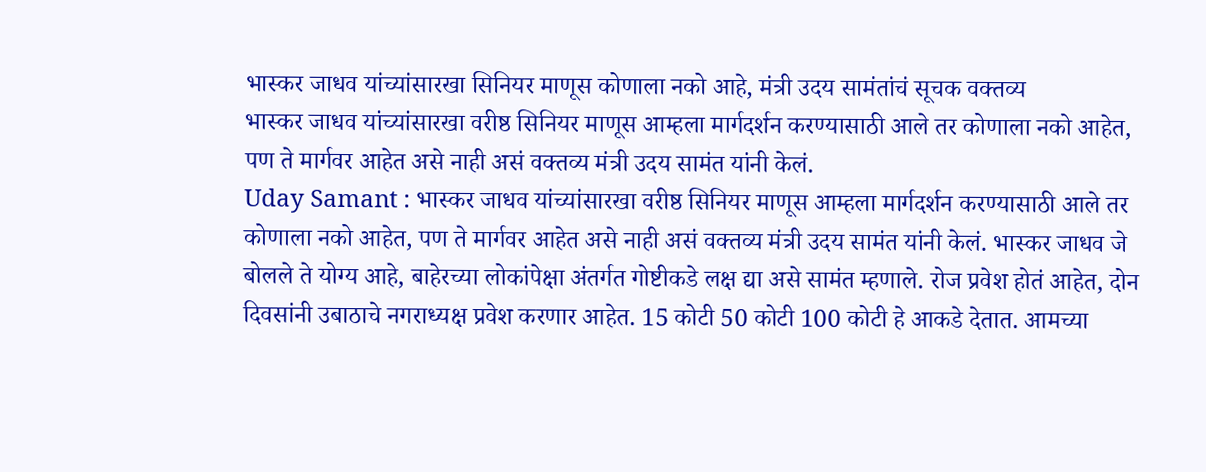भास्कर जाधव यांच्यांसारखा सिनियर माणूस कोणाला नको आहे, मंत्री उदय सामंतांचं सूचक वक्तव्य
भास्कर जाधव यांच्यांसारखा वरीष्ठ सिनियर माणूस आम्हला मार्गदर्शन करण्यासाठी आले तर कोणाला नको आहेत, पण ते मार्गवर आहेत असे नाही असं वक्तव्य मंत्री उदय सामंत यांनी केलं.
Uday Samant : भास्कर जाधव यांच्यांसारखा वरीष्ठ सिनियर माणूस आम्हला मार्गदर्शन करण्यासाठी आले तर कोणाला नको आहेत, पण ते मार्गवर आहेत असे नाही असं वक्तव्य मंत्री उदय सामंत यांनी केलं. भास्कर जाधव जे बोलले ते योग्य आहे, बाहेरच्या लोकांपेक्षा अंतर्गत गोष्टीकडे लक्ष द्या असे सामंत म्हणाले. रोज प्रवेश होतं आहेत, दोन दिवसांनी उबाठाचे नगराध्यक्ष प्रवेश करणार आहेत. 15 कोटी 50 कोटी 100 कोटी हे आकडे देतात. आमच्या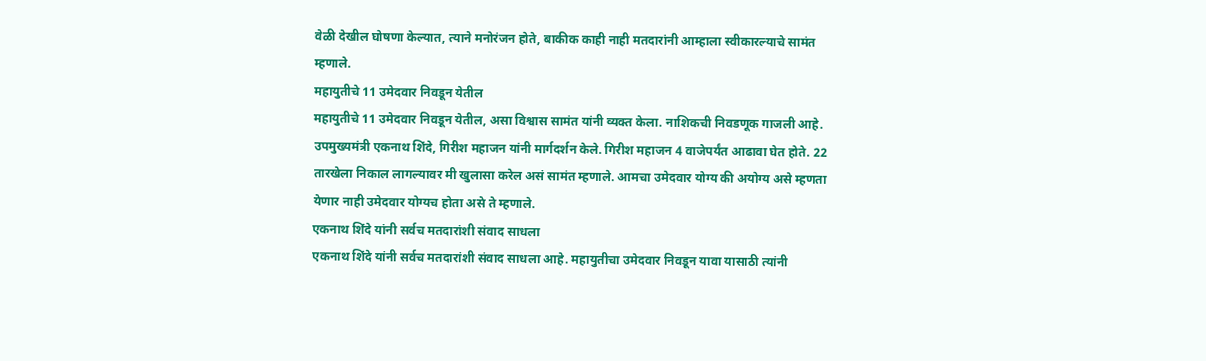वेळी देखील घोषणा केल्यात, त्याने मनोरंजन होते, बाकीक काही नाही मतदारांनी आम्हाला स्वीकारल्याचे सामंत म्हणाले.
महायुतीचे 11 उमेदवार निवडून येतील
महायुतीचे 11 उमेदवार निवडून येतील, असा विश्वास सामंत यांनी व्यक्त केला. नाशिकची निवडणूक गाजली आहे. उपमुख्यमंत्री एकनाथ शिंदे, गिरीश महाजन यांनी मार्गदर्शन केले. गिरीश महाजन 4 वाजेपर्यंत आढावा घेत होते. 22 तारखेला निकाल लागल्यावर मी खुलासा करेल असं सामंत म्हणाले. आमचा उमेदवार योग्य की अयोग्य असे म्हणता येणार नाही उमेदवार योग्यच होता असे ते म्हणाले.
एकनाथ शिंदे यांनी सर्वच मतदारांशी संवाद साधला
एकनाथ शिंदे यांनी सर्वच मतदारांशी संवाद साधला आहे. महायुतीचा उमेदवार निवडून यावा यासाठी त्यांनी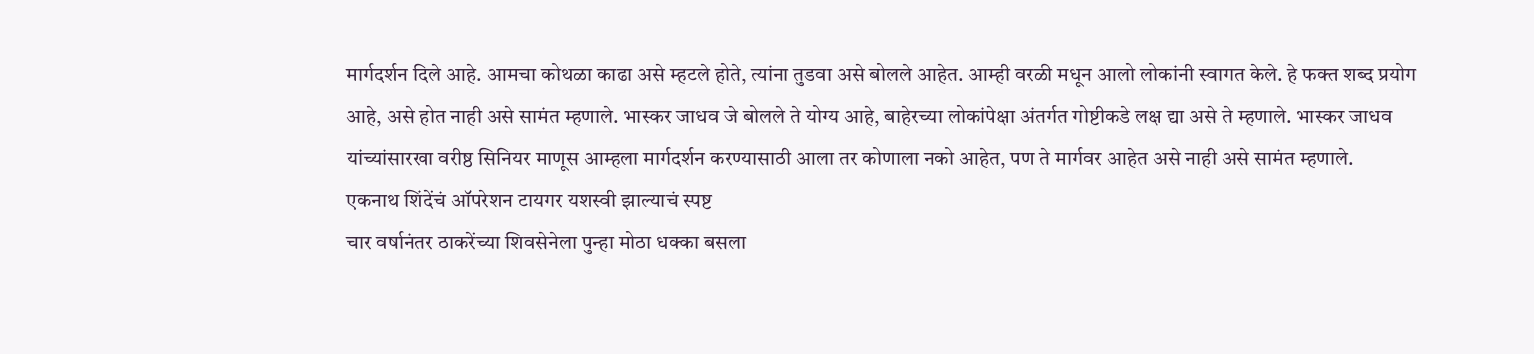मार्गदर्शन दिले आहे. आमचा कोथळा काढा असे म्हटले होते, त्यांना तुडवा असे बोलले आहेत. आम्ही वरळी मधून आलो लोकांनी स्वागत केले. हे फक्त शब्द प्रयोग आहे, असे होत नाही असे सामंत म्हणाले. भास्कर जाधव जे बोलले ते योग्य आहे, बाहेरच्या लोकांपेक्षा अंतर्गत गोष्टीकडे लक्ष द्या असे ते म्हणाले. भास्कर जाधव यांच्यांसारखा वरीष्ठ सिनियर माणूस आम्हला मार्गदर्शन करण्यासाठी आला तर कोणाला नको आहेत, पण ते मार्गवर आहेत असे नाही असे सामंत म्हणाले.
एकनाथ शिंदेंचं ऑपरेशन टायगर यशस्वी झाल्याचं स्पष्ट
चार वर्षानंतर ठाकरेंच्या शिवसेनेला पुन्हा मोठा धक्का बसला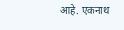आहे. एकनाथ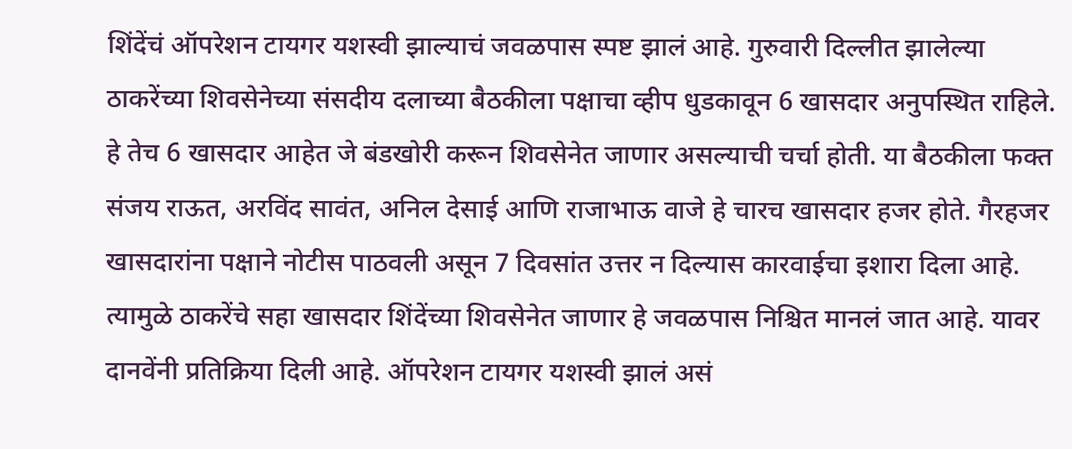शिंदेंचं ऑपरेशन टायगर यशस्वी झाल्याचं जवळपास स्पष्ट झालं आहे. गुरुवारी दिल्लीत झालेल्या ठाकरेंच्या शिवसेनेच्या संसदीय दलाच्या बैठकीला पक्षाचा व्हीप धुडकावून 6 खासदार अनुपस्थित राहिले. हे तेच 6 खासदार आहेत जे बंडखोरी करून शिवसेनेत जाणार असल्याची चर्चा होती. या बैठकीला फक्त संजय राऊत, अरविंद सावंत, अनिल देसाई आणि राजाभाऊ वाजे हे चारच खासदार हजर होते. गैरहजर खासदारांना पक्षाने नोटीस पाठवली असून 7 दिवसांत उत्तर न दिल्यास कारवाईचा इशारा दिला आहे. त्यामुळे ठाकरेंचे सहा खासदार शिंदेंच्या शिवसेनेत जाणार हे जवळपास निश्चित मानलं जात आहे. यावर दानवेंनी प्रतिक्रिया दिली आहे. ऑपरेशन टायगर यशस्वी झालं असं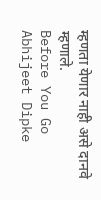म्हणता येणार नाही असे दानवे म्हणाले.
Before You Go
Abhijeet Dipke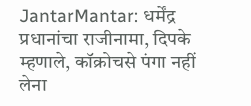JantarMantar: धर्मेंद्र प्रधानांचा राजीनामा, दिपके म्हणाले, कॉक्रोचसे पंगा नहीं लेना